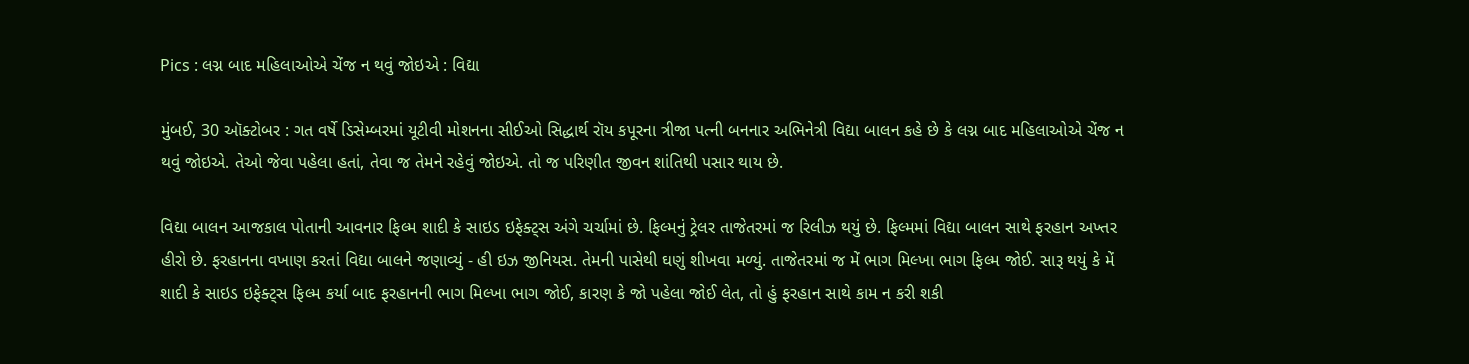Pics : લગ્ન બાદ મહિલાઓએ ચેંજ ન થવું જોઇએ : વિદ્યા

મુંબઈ, 30 ઑક્ટોબર : ગત વર્ષે ડિસેમ્બરમાં યૂટીવી મોશનના સીઈઓ સિદ્ધાર્થ રૉય કપૂરના ત્રીજા પત્ની બનનાર અભિનેત્રી વિદ્યા બાલન કહે છે કે લગ્ન બાદ મહિલાઓએ ચેંજ ન થવું જોઇએ. તેઓ જેવા પહેલા હતાં, તેવા જ તેમને રહેવું જોઇએ. તો જ પરિણીત જીવન શાંતિથી પસાર થાય છે.

વિદ્યા બાલન આજકાલ પોતાની આવનાર ફિલ્મ શાદી કે સાઇડ ઇફેક્ટ્સ અંગે ચર્ચામાં છે. ફિલ્મનું ટ્રેલર તાજેતરમાં જ રિલીઝ થયું છે. ફિલ્મમાં વિદ્યા બાલન સાથે ફરહાન અખ્તર હીરો છે. ફરહાનના વખાણ કરતાં વિદ્યા બાલને જણાવ્યું - હી ઇઝ જીનિયસ. તેમની પાસેથી ઘણું શીખવા મળ્યું. તાજેતરમાં જ મેં ભાગ મિલ્ખા ભાગ ફિલ્મ જોઈ. સારૂ થયું કે મેં શાદી કે સાઇડ ઇફેક્ટ્સ ફિલ્મ કર્યા બાદ ફરહાનની ભાગ મિલ્ખા ભાગ જોઈ, કારણ કે જો પહેલા જોઈ લેત, તો હું ફરહાન સાથે કામ ન કરી શકી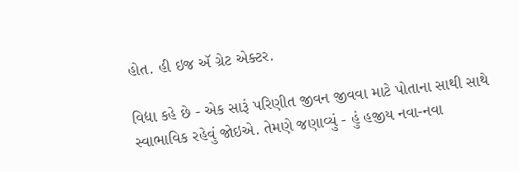હોત. હી ઇજ ઍ ગ્રેટ એક્ટર.

વિદ્યા કહે છે - એક સારૂં પરિણીત જીવન જીવવા માટે પોતાના સાથી સાથે સ્વાભાવિક રહેવું જોઇએ. તેમણે જણાવ્યું - હું હજીય નવા-નવા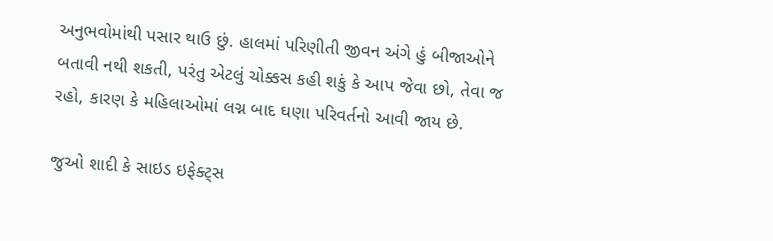અનુભવોમાંથી પસાર થાઉ છું. હાલમાં પરિણીતી જીવન અંગે હું બીજાઓને બતાવી નથી શકતી, પરંતુ એટલું ચોક્કસ કહી શકું કે આપ જેવા છો, તેવા જ રહો, કારણ કે મહિલાઓમાં લગ્ન બાદ ઘણા પરિવર્તનો આવી જાય છે.

જુઓ શાદી કે સાઇડ ઇફેક્ટ્સ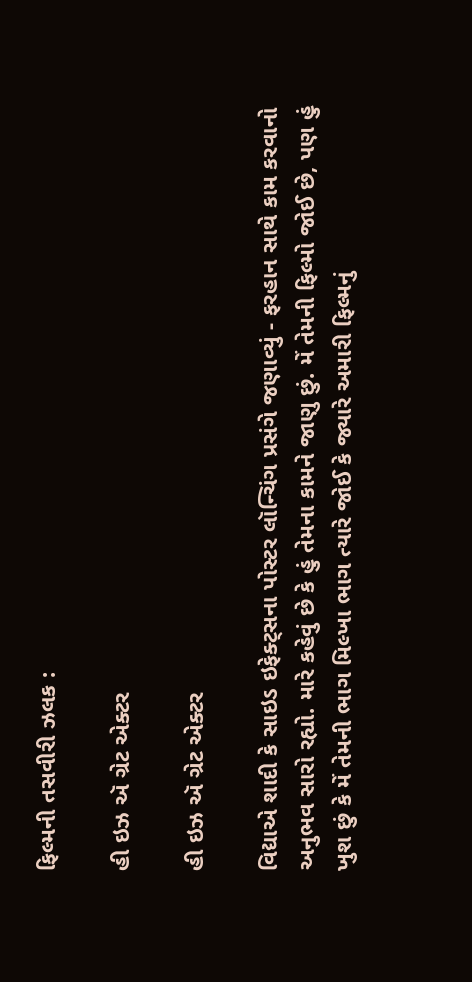ફિલ્મની તસવીરી ઝલક :

હી ઇઝ ઍ ગ્રેટ એક્ટર

હી ઇઝ ઍ ગ્રેટ એક્ટર

વિદ્યાએ શાદી કે સાઇડ ઇફેક્ટ્સના પોસ્ટર લૉન્ચિંગ પ્રસંગે જણાવ્યું - ફરહાન સાથે કામ કરવાનો અનુભવ સારો રહ્યો. મારે કહેવું છે કે હું તેમના કામને જાણુ છું. મેં તેમની ફિલ્મો જોઈ છે, પણ હું ખુશ છું કે મેં તેમની ભાગ મિલ્ખા ભાગ ત્યારે જોઈ કે જ્યારે અમારી ફિલ્મનું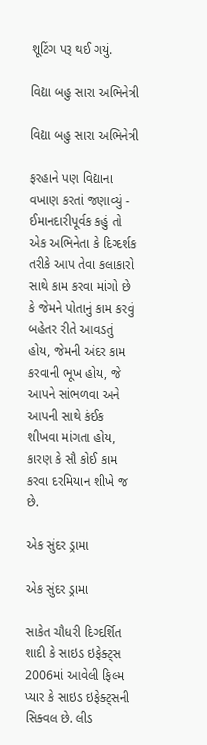શૂટિંગ પરૂ થઈ ગયું.

વિદ્યા બહુ સારા અભિનેત્રી

વિદ્યા બહુ સારા અભિનેત્રી

ફરહાને પણ વિદ્યાના વખાણ કરતાં જણાવ્યું - ઈમાનદારીપૂર્વક કહું તો એક અભિનેતા કે દિગ્દર્શક તરીકે આપ તેવા કલાકારો સાથે કામ કરવા માંગો છે કે જેમને પોતાનું કામ કરવું બહેતર રીતે આવડતું હોય, જેમની અંદર કામ કરવાની ભૂખ હોય, જે આપને સાંભળવા અને આપની સાથે કંઈક શીખવા માંગતા હોય, કારણ કે સૌ કોઈ કામ કરવા દરમિયાન શીખે જ છે.

એક સુંદર ડ્રામા

એક સુંદર ડ્રામા

સાકેત ચૌધરી દિગ્દર્શિત શાદી કે સાઇડ ઇફેક્ટ્સ 2006માં આવેલી ફિલ્મ પ્યાર કે સાઇડ ઇફેક્ટ્સની સિક્વલ છે. લીડ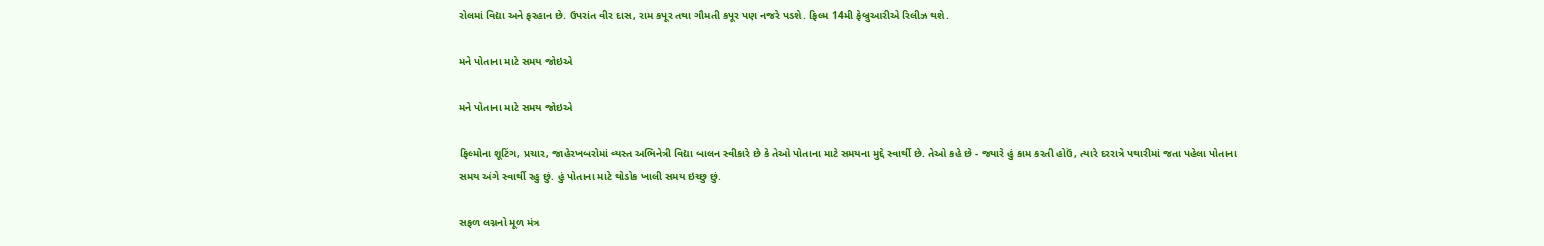રોલમાં વિદ્યા અને ફરહાન છે. ઉપરાંત વીર દાસ, રામ કપૂર તથા ગૌમતી કપૂર પણ નજરે પડશે. ફિલ્મ 14મી ફેબ્રુઆરીએ રિલીઝ થશે.

મને પોતાના માટે સમય જોઇએ

મને પોતાના માટે સમય જોઇએ

ફિલ્મોના શૂટિંગ, પ્રચાર, જાહેરખબરોમાં વ્યસ્ત અભિનેત્રી વિદ્યા બાલન સ્વીકારે છે કે તેઓ પોતાના માટે સમયના મુદ્દે સ્વાર્થી છે. તેઓ કહે છે - જ્યારે હું કામ કરતી હોઉં, ત્યારે દરરાત્રે પથારીમાં જતા પહેલા પોતાના સમય અંગે સ્વાર્થી રહુ છું. હું પોતાના માટે થોડોક ખાલી સમય ઇચ્છુ છું.

સફળ લગ્નનો મૂળ મંત્ર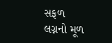સફળ લગ્નનો મૂળ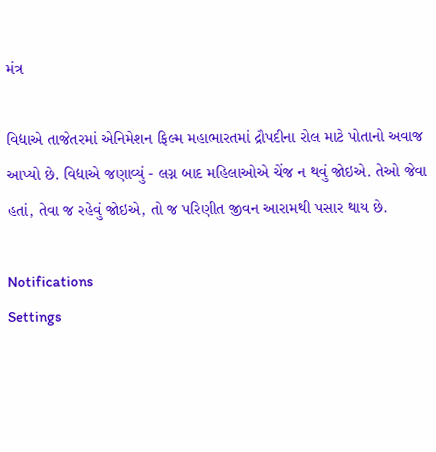મંત્ર

વિદ્યાએ તાજેતરમાં એનિમેશન ફિલ્મ મહાભારતમાં દ્રૌપદીના રોલ માટે પોતાનો અવાજ આપ્યો છે. વિદ્યાએ જણાવ્યું - લગ્ન બાદ મહિલાઓએ ચેંજ ન થવું જોઇએ. તેઓ જેવા હતાં, તેવા જ રહેવું જોઇએ, તો જ પરિણીત જીવન આરામથી પસાર થાય છે.

Notifications
Settings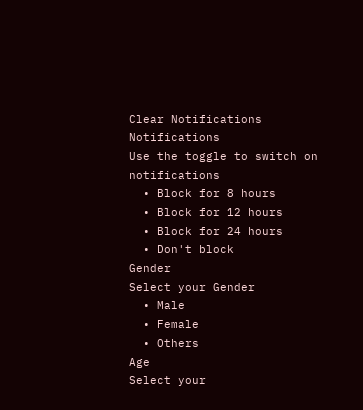Clear Notifications
Notifications
Use the toggle to switch on notifications
  • Block for 8 hours
  • Block for 12 hours
  • Block for 24 hours
  • Don't block
Gender
Select your Gender
  • Male
  • Female
  • Others
Age
Select your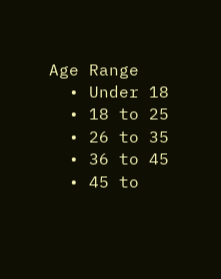Age Range
  • Under 18
  • 18 to 25
  • 26 to 35
  • 36 to 45
  • 45 to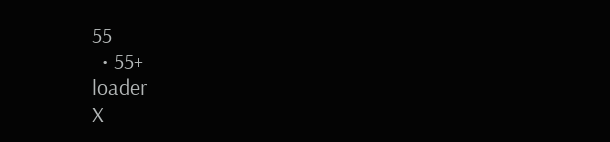55
  • 55+
loader
X